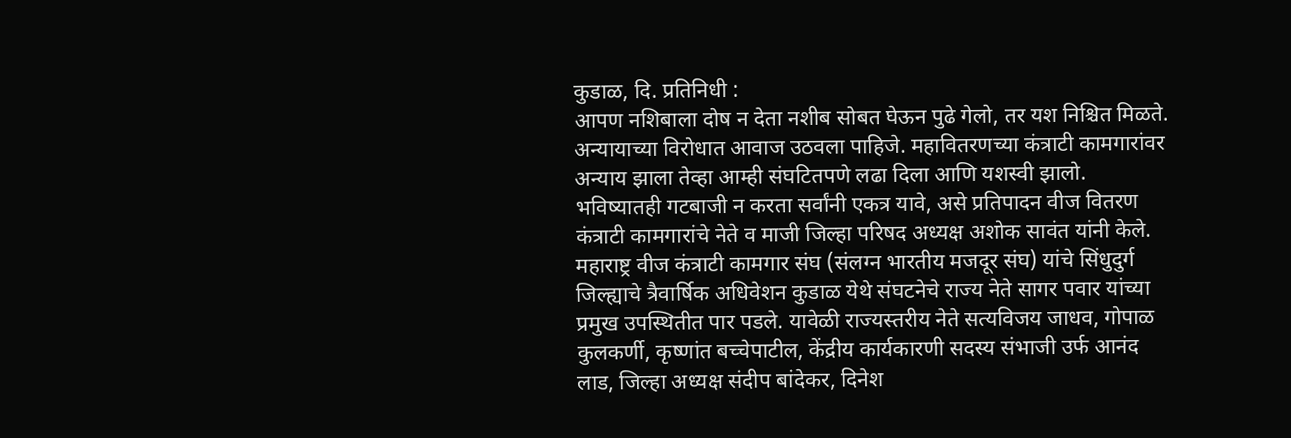कुडाळ, दि. प्रतिनिधी :
आपण नशिबाला दोष न देता नशीब सोबत घेऊन पुढे गेलो, तर यश निश्चित मिळते. अन्यायाच्या विरोधात आवाज उठवला पाहिजे. महावितरणच्या कंत्राटी कामगारांवर अन्याय झाला तेव्हा आम्ही संघटितपणे लढा दिला आणि यशस्वी झालो. भविष्यातही गटबाजी न करता सर्वांनी एकत्र यावे, असे प्रतिपादन वीज वितरण कंत्राटी कामगारांचे नेते व माजी जिल्हा परिषद अध्यक्ष अशोक सावंत यांनी केले.
महाराष्ट्र वीज कंत्राटी कामगार संघ (संलग्न भारतीय मजदूर संघ) यांचे सिंधुदुर्ग जिल्ह्याचे त्रैवार्षिक अधिवेशन कुडाळ येथे संघटनेचे राज्य नेते सागर पवार यांच्या प्रमुख उपस्थितीत पार पडले. यावेळी राज्यस्तरीय नेते सत्यविजय जाधव, गोपाळ कुलकर्णी, कृष्णांत बच्चेपाटील, केंद्रीय कार्यकारणी सदस्य संभाजी उर्फ आनंद लाड, जिल्हा अध्यक्ष संदीप बांदेकर, दिनेश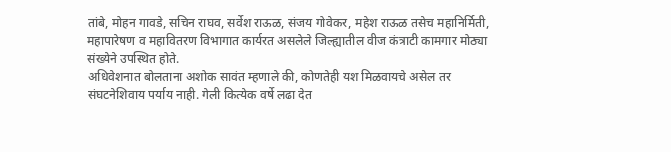तांबे, मोहन गावडे, सचिन राघव, सर्वेश राऊळ, संजय गोवेकर, महेश राऊळ तसेच महानिर्मिती, महापारेषण व महावितरण विभागात कार्यरत असलेले जिल्ह्यातील वीज कंत्राटी कामगार मोठ्या संख्येने उपस्थित होते.
अधिवेशनात बोलताना अशोक सावंत म्हणाले की, कोणतेही यश मिळवायचे असेल तर संघटनेशिवाय पर्याय नाही. गेली कित्येक वर्षे लढा देत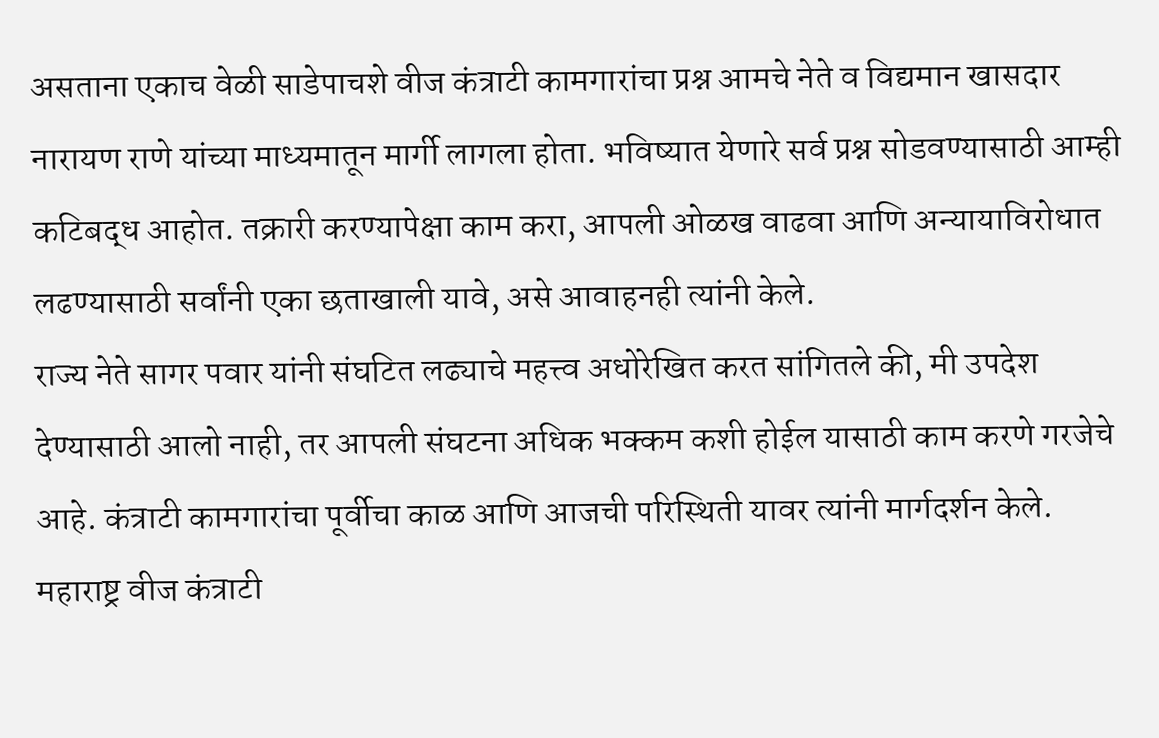असताना एकाच वेळी साडेपाचशे वीज कंत्राटी कामगारांचा प्रश्न आमचे नेते व विद्यमान खासदार नारायण राणे यांच्या माध्यमातून मार्गी लागला होता. भविष्यात येणारे सर्व प्रश्न सोडवण्यासाठी आम्ही कटिबद्ध आहोत. तक्रारी करण्यापेक्षा काम करा, आपली ओळख वाढवा आणि अन्यायाविरोधात लढण्यासाठी सर्वांनी एका छताखाली यावे, असे आवाहनही त्यांनी केले.
राज्य नेते सागर पवार यांनी संघटित लढ्याचे महत्त्व अधोरेखित करत सांगितले की, मी उपदेश देण्यासाठी आलो नाही, तर आपली संघटना अधिक भक्कम कशी होईल यासाठी काम करणे गरजेचे आहे. कंत्राटी कामगारांचा पूर्वीचा काळ आणि आजची परिस्थिती यावर त्यांनी मार्गदर्शन केले. महाराष्ट्र वीज कंत्राटी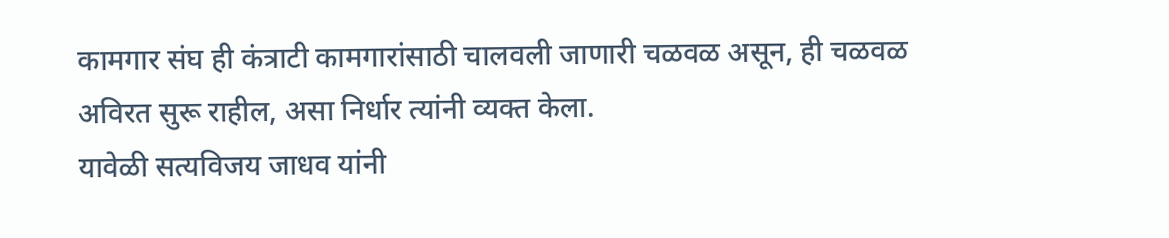कामगार संघ ही कंत्राटी कामगारांसाठी चालवली जाणारी चळवळ असून, ही चळवळ अविरत सुरू राहील, असा निर्धार त्यांनी व्यक्त केला.
यावेळी सत्यविजय जाधव यांनी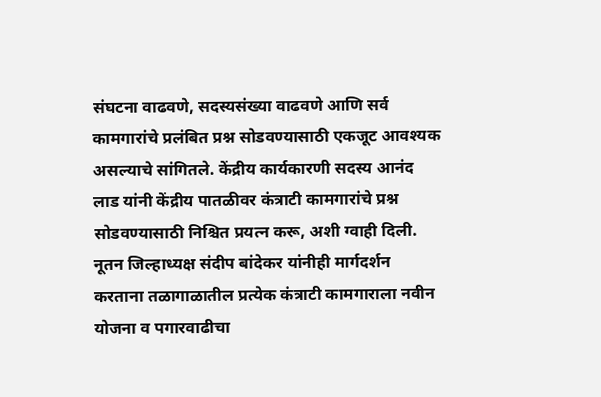संघटना वाढवणे, सदस्यसंख्या वाढवणे आणि सर्व कामगारांचे प्रलंबित प्रश्न सोडवण्यासाठी एकजूट आवश्यक असल्याचे सांगितले. केंद्रीय कार्यकारणी सदस्य आनंद लाड यांनी केंद्रीय पातळीवर कंत्राटी कामगारांचे प्रश्न सोडवण्यासाठी निश्चित प्रयत्न करू, अशी ग्वाही दिली. नूतन जिल्हाध्यक्ष संदीप बांदेकर यांनीही मार्गदर्शन करताना तळागाळातील प्रत्येक कंत्राटी कामगाराला नवीन योजना व पगारवाढीचा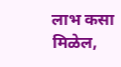लाभ कसा मिळेल,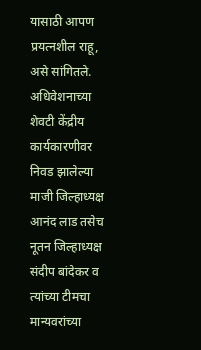यासाठी आपण प्रयत्नशील राहू, असे सांगितले.
अधिवेशनाच्या शेवटी केंद्रीय कार्यकारणीवर निवड झालेल्या माजी जिल्हाध्यक्ष आनंद लाड तसेच नूतन जिल्हाध्यक्ष संदीप बांदेकर व त्यांच्या टीमचा मान्यवरांच्या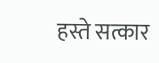हस्ते सत्कार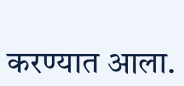करण्यात आला.